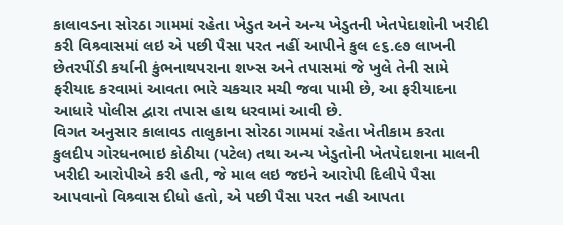કાલાવડના સોરઠા ગામમાં રહેતા ખેડુત અને અન્ય ખેડુતની ખેતપેદાશોની ખરીદી કરી વિશ્ર્વાસમાં લઇ એ પછી પૈસા પરત નહીં આપીને કુલ ૯૬.૯૭ લાખની છેતરપીંડી કર્યાની કુંભનાથપરાના શખ્સ અને તપાસમાં જે ખુલે તેની સામે ફરીયાદ કરવામાં આવતા ભારે ચકચાર મચી જવા પામી છે, આ ફરીયાદના આધારે પોલીસ દ્વારા તપાસ હાથ ધરવામાં આવી છે.
વિગત અનુસાર કાલાવડ તાલુકાના સોરઠા ગામમાં રહેતા ખેતીકામ કરતા કુલદીપ ગોરધનભાઇ કોઠીયા (પટેલ) તથા અન્ય ખેડુતોની ખેતપેદાશના માલની ખરીદી આરોપીએ કરી હતી, જે માલ લઇ જઇને આરોપી દિલીપે પૈસા આપવાનો વિશ્ર્વાસ દીધો હતો, એ પછી પૈસા પરત નહી આપતા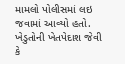મામલો પોલીસમાં લઇ જવામાં આવ્યો હતો.
ખેડુતોની ખેતપેદાશ જેવી કે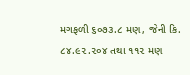મગફળી ૬૦૭૩.૮ મણ, જેની કિ. ૮૪.૯૨.૨૦૪ તથા ૧૧૨ મણ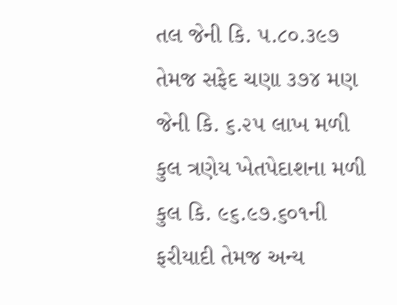તલ જેની કિ. ૫.૮૦.૩૯૭ તેમજ સફેદ ચણા ૩૭૪ મણ જેની કિ. ૬.૨૫ લાખ મળી કુલ ત્રણેય ખેતપેદાશના મળી કુલ કિ. ૯૬.૯૭.૬૦૧ની ફરીયાદી તેમજ અન્ય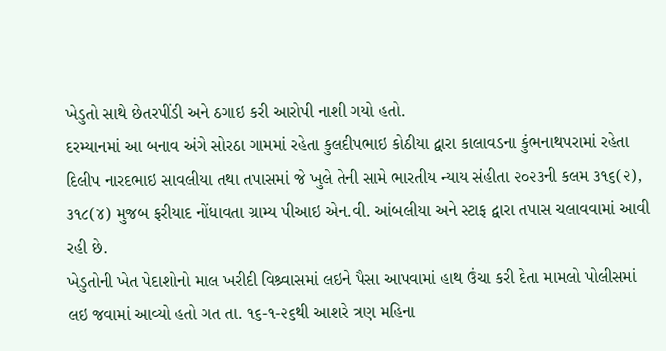ખેડુતો સાથે છેતરપીંડી અને ઠગાઇ કરી આરોપી નાશી ગયો હતો.
દરમ્યાનમાં આ બનાવ અંગે સોરઠા ગામમાં રહેતા કુલદીપભાઇ કોઠીયા દ્વારા કાલાવડના કુંભનાથપરામાં રહેતા દિલીપ નારદભાઇ સાવલીયા તથા તપાસમાં જે ખુલે તેની સામે ભારતીય ન્યાય સંહીતા ૨૦૨૩ની કલમ ૩૧૬(૨), ૩૧૮(૪) મુજબ ફરીયાદ નોંધાવતા ગ્રામ્ય પીઆઇ એન.વી. આંબલીયા અને સ્ટાફ દ્વારા તપાસ ચલાવવામાં આવી રહી છે.
ખેડુતોની ખેત પેદાશોનો માલ ખરીદી વિશ્ર્વાસમાં લઇને પૈસા આપવામાં હાથ ઉંચા કરી દેતા મામલો પોલીસમાં લઇ જવામાં આવ્યો હતો ગત તા. ૧૬-૧-૨૬થી આશરે ત્રણ મહિના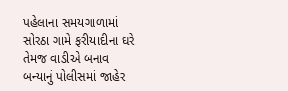પહેલાના સમયગાળામાં સોરઠા ગામે ફરીયાદીના ઘરે તેમજ વાડીએ બનાવ બન્યાનું પોલીસમાં જાહેર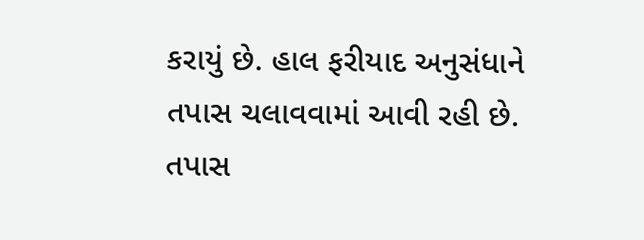કરાયું છે. હાલ ફરીયાદ અનુસંધાને તપાસ ચલાવવામાં આવી રહી છે. તપાસ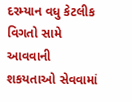દરમ્યાન વધુ કેટલીક વિગતો સામે આવવાની શકયતાઓ સેવવામાં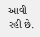આવી રહી છે.